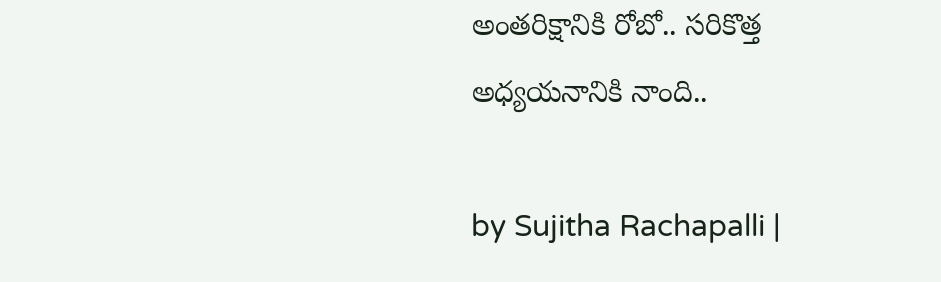అంతరిక్షానికి రోబో.. సరికొత్త అధ్యయనానికి నాంది..

by Sujitha Rachapalli |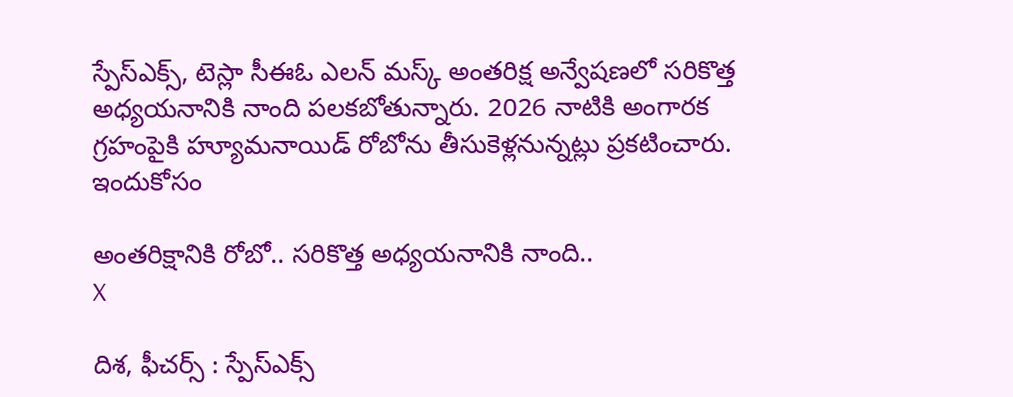స్పేస్‌ఎక్స్, టెస్లా సీఈఓ ఎలన్ మస్క్ అంతరిక్ష అన్వేషణలో సరికొత్త అధ్యయనానికి నాంది పలకబోతున్నారు. 2026 నాటికి అంగారక గ్రహంపైకి హ్యూమనాయిడ్ రోబోను తీసుకెళ్లనున్నట్లు ప్రకటించారు. ఇందుకోసం

అంతరిక్షానికి రోబో.. సరికొత్త అధ్యయనానికి నాంది..
X

దిశ, ఫీచర్స్ : స్పేస్‌ఎక్స్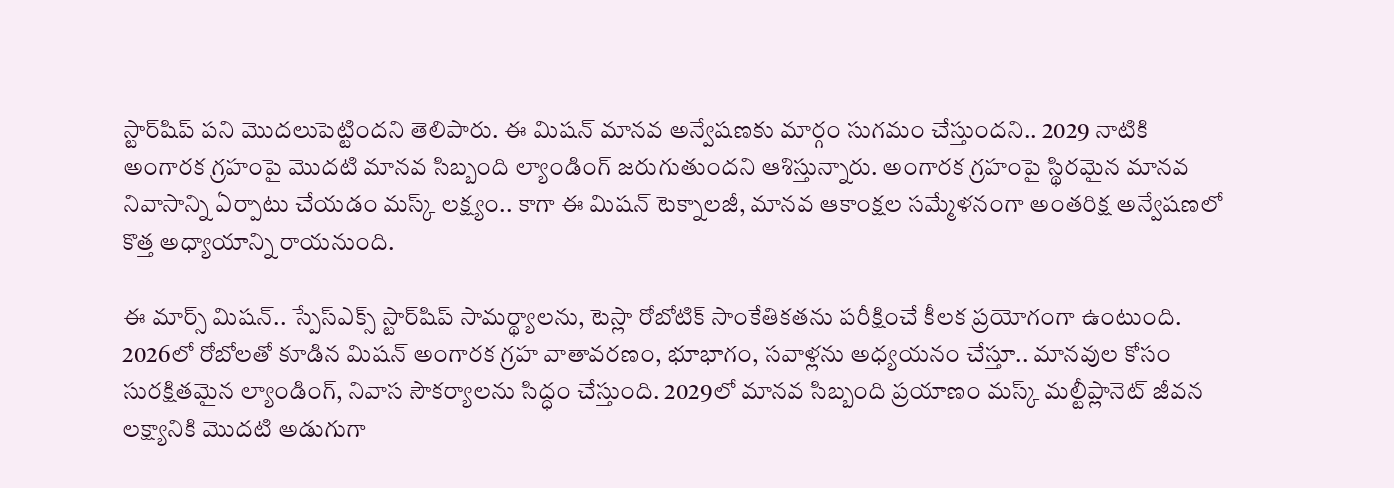స్టార్‌షిప్ పని మొదలుపెట్టిందని తెలిపారు. ఈ మిషన్ మానవ అన్వేషణకు మార్గం సుగమం చేస్తుందని.. 2029 నాటికి అంగారక గ్రహంపై మొదటి మానవ సిబ్బంది ల్యాండింగ్ జరుగుతుందని ఆశిస్తున్నారు. అంగారక గ్రహంపై స్థిరమైన మానవ నివాసాన్ని ఏర్పాటు చేయడం మస్క్ లక్ష్యం.. కాగా ఈ మిషన్ టెక్నాలజీ, మానవ ఆకాంక్షల సమ్మేళనంగా అంతరిక్ష అన్వేషణలో కొత్త అధ్యాయాన్ని రాయనుంది.

ఈ మార్స్ మిషన్.. స్పేస్‌ఎక్స్ స్టార్‌షిప్ సామర్థ్యాలను, టెస్లా రోబోటిక్ సాంకేతికతను పరీక్షించే కీలక ప్రయోగంగా ఉంటుంది. 2026లో రోబోలతో కూడిన మిషన్ అంగారక గ్రహ వాతావరణం, భూభాగం, సవాళ్లను అధ్యయనం చేస్తూ.. మానవుల కోసం సురక్షితమైన ల్యాండింగ్, నివాస సౌకర్యాలను సిద్ధం చేస్తుంది. 2029లో మానవ సిబ్బంది ప్రయాణం మస్క్ మల్టీప్లానెట్ జీవన లక్ష్యానికి మొదటి అడుగుగా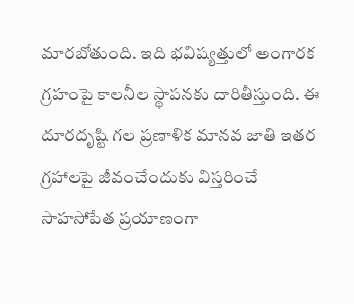మారబోతుంది. ఇది భవిష్యత్తులో అంగారక గ్రహంపై కాలనీల స్థాపనకు దారితీస్తుంది. ఈ దూరదృష్టి గల ప్రణాళిక మానవ జాతి ఇతర గ్రహాలపై జీవంచేందుకు విస్తరించే సాహసోపేత ప్రయాణంగా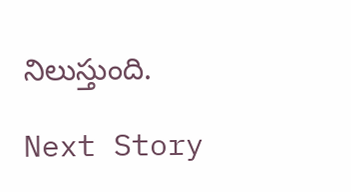నిలుస్తుంది.

Next Story